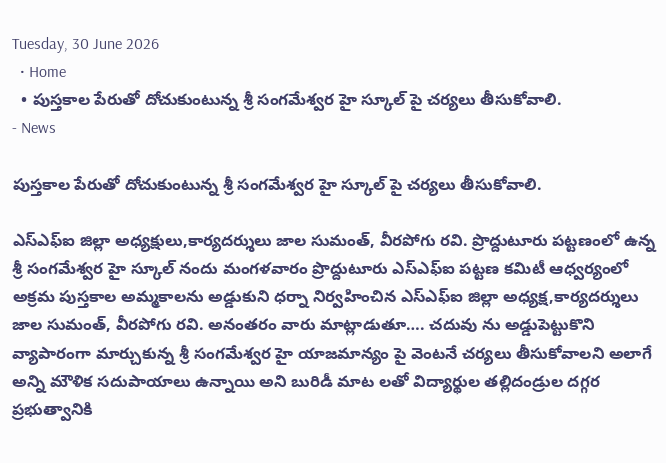Tuesday, 30 June 2026
  • Home
  • పుస్తకాల పేరుతో దోచుకుంటున్న శ్రీ సంగమేశ్వర హై స్కూల్ పై చర్యలు తీసుకోవాలి.
- News

పుస్తకాల పేరుతో దోచుకుంటున్న శ్రీ సంగమేశ్వర హై స్కూల్ పై చర్యలు తీసుకోవాలి.

ఎస్ఎఫ్ఐ జిల్లా అధ్యక్షులు,కార్యదర్శులు జాల సుమంత్, వీరపోగు రవి. ప్రొద్దుటూరు పట్టణంలో ఉన్న శ్రీ సంగమేశ్వర హై స్కూల్ నందు మంగళవారం ప్రొద్దుటూరు ఎస్ఎఫ్ఐ పట్టణ కమిటీ ఆధ్వర్యంలో అక్రమ పుస్తకాల అమ్మకాలను అడ్డుకుని ధర్నా నిర్వహించిన ఎస్ఎఫ్ఐ జిల్లా అధ్యక్ష,కార్యదర్శులు జాల సుమంత్, వీరపోగు రవి. అనంతరం వారు మాట్లాడుతూ…. చదువు ను అడ్డుపెట్టుకొని వ్యాపారంగా మార్చుకున్న శ్రీ సంగమేశ్వర హై యాజమాన్యం పై వెంటనే చర్యలు తీసుకోవాలని అలాగే అన్ని మౌళిక సదుపాయాలు ఉన్నాయి అని బురిడీ మాట లతో విద్యార్థుల తల్లిదండ్రుల దగ్గర ప్రభుత్వానికి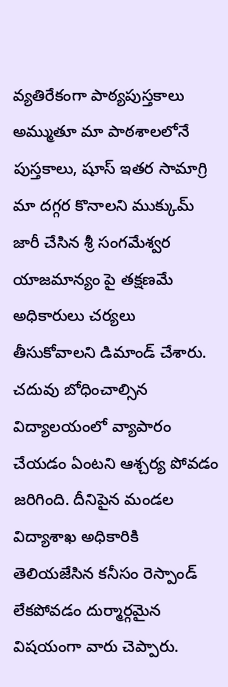వ్యతిరేకంగా పాఠ్యపుస్తకాలు అమ్ముతూ మా పాఠశాలలోనే పుస్తకాలు, షూస్ ఇతర సామాగ్రి మా దగ్గర కొనాలని ముక్కుమ్ జారీ చేసిన శ్రీ సంగమేశ్వర యాజమాన్యం పై తక్షణమే అధికారులు చర్యలు తీసుకోవాలని డిమాండ్ చేశారు. చదువు బోధించాల్సిన విద్యాలయంలో వ్యాపారం చేయడం ఏంటని ఆశ్చర్య పోవడం జరిగింది. దీనిపైన మండల విద్యాశాఖ అధికారికి తెలియజేసిన కనీసం రెస్పాండ్ లేకపోవడం దుర్మార్గమైన విషయంగా వారు చెప్పారు.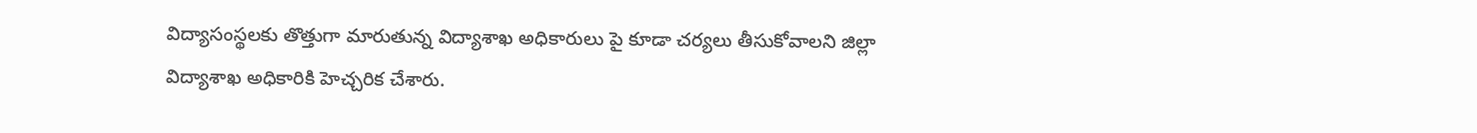విద్యాసంస్థలకు తొత్తుగా మారుతున్న విద్యాశాఖ అధికారులు పై కూడా చర్యలు తీసుకోవాలని జిల్లా విద్యాశాఖ అధికారికి హెచ్చరిక చేశారు.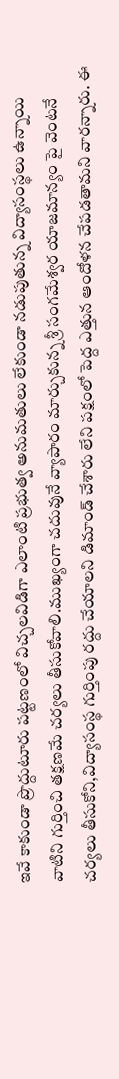ఇవే కాకుండా ప్రొద్దుటూరు పట్టణంలో విచ్చలవిడిగా ఎలాంటి ప్రభుత్వ అనుమతులు లేకుండా నడుపుతున్న విద్యాసంస్థలు ఉన్నాయి వాటిని గుర్తించి తక్షణమే చర్యలు తీసుకోవాలి.ముఖ్యంగా చదువునే వ్యాపారం మార్చుకున్న శ్రీ సంగమేశ్వర యాజమాన్యం పై వెంటనే చర్యలు తీసుకోని,విద్యాసంస్థ గుర్తింపు రద్దు చేయాలని డిమాండ్ చేశారు లేని పక్షంలో పెద్ద ఎత్తున ఆందోళన చేపడతామని వారన్నారు. ఈ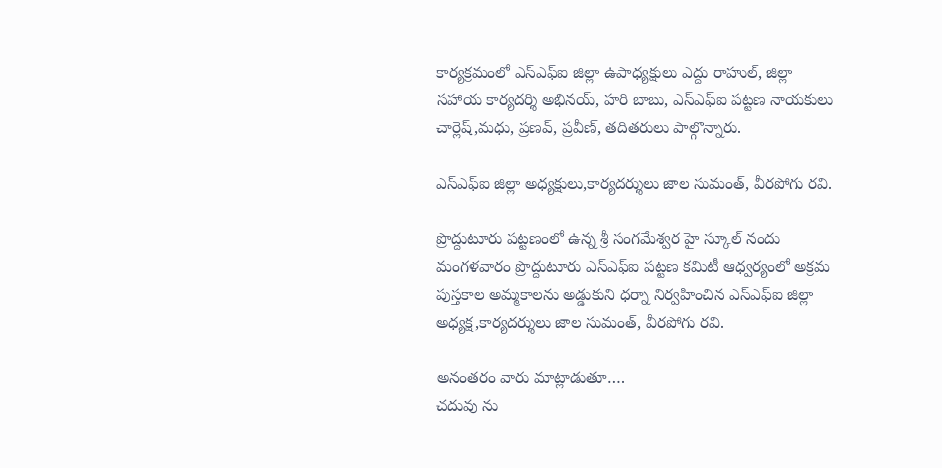కార్యక్రమంలో ఎస్ఎఫ్ఐ జిల్లా ఉపాధ్యక్షులు ఎద్దు రాహుల్, జిల్లా సహాయ కార్యదర్శి అభినయ్, హరి బాబు, ఎస్ఎఫ్ఐ పట్టణ నాయకులు చార్లెష్,మధు, ప్రణవ్, ప్రవీణ్, తదితరులు పాల్గొన్నారు.

ఎస్ఎఫ్ఐ జిల్లా అధ్యక్షులు,కార్యదర్శులు జాల సుమంత్, వీరపోగు రవి.

ప్రొద్దుటూరు పట్టణంలో ఉన్న శ్రీ సంగమేశ్వర హై స్కూల్ నందు మంగళవారం ప్రొద్దుటూరు ఎస్ఎఫ్ఐ పట్టణ కమిటీ ఆధ్వర్యంలో అక్రమ పుస్తకాల అమ్మకాలను అడ్డుకుని ధర్నా నిర్వహించిన ఎస్ఎఫ్ఐ జిల్లా అధ్యక్ష,కార్యదర్శులు జాల సుమంత్, వీరపోగు రవి.

అనంతరం వారు మాట్లాడుతూ….
చదువు ను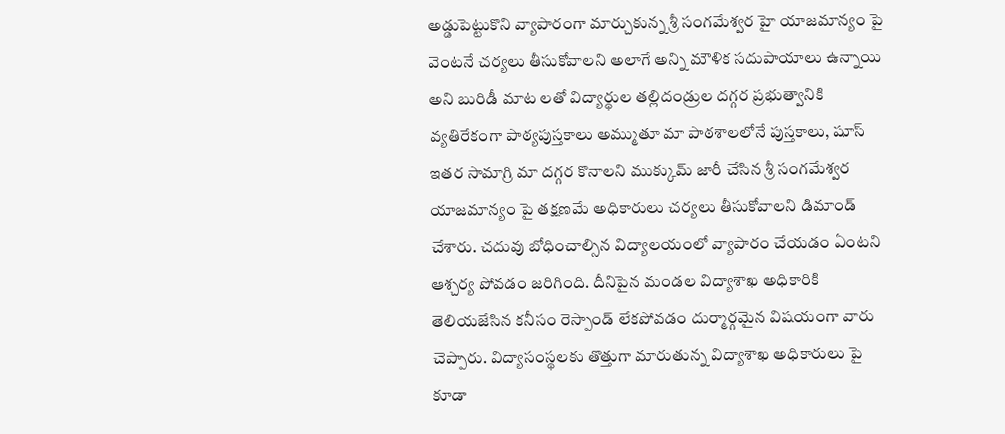అడ్డుపెట్టుకొని వ్యాపారంగా మార్చుకున్న శ్రీ సంగమేశ్వర హై యాజమాన్యం పై వెంటనే చర్యలు తీసుకోవాలని అలాగే అన్ని మౌళిక సదుపాయాలు ఉన్నాయి అని బురిడీ మాట లతో విద్యార్థుల తల్లిదండ్రుల దగ్గర ప్రభుత్వానికి వ్యతిరేకంగా పాఠ్యపుస్తకాలు అమ్ముతూ మా పాఠశాలలోనే పుస్తకాలు, షూస్ ఇతర సామాగ్రి మా దగ్గర కొనాలని ముక్కుమ్ జారీ చేసిన శ్రీ సంగమేశ్వర యాజమాన్యం పై తక్షణమే అధికారులు చర్యలు తీసుకోవాలని డిమాండ్ చేశారు. చదువు బోధించాల్సిన విద్యాలయంలో వ్యాపారం చేయడం ఏంటని ఆశ్చర్య పోవడం జరిగింది. దీనిపైన మండల విద్యాశాఖ అధికారికి తెలియజేసిన కనీసం రెస్పాండ్ లేకపోవడం దుర్మార్గమైన విషయంగా వారు చెప్పారు. విద్యాసంస్థలకు తొత్తుగా మారుతున్న విద్యాశాఖ అధికారులు పై కూడా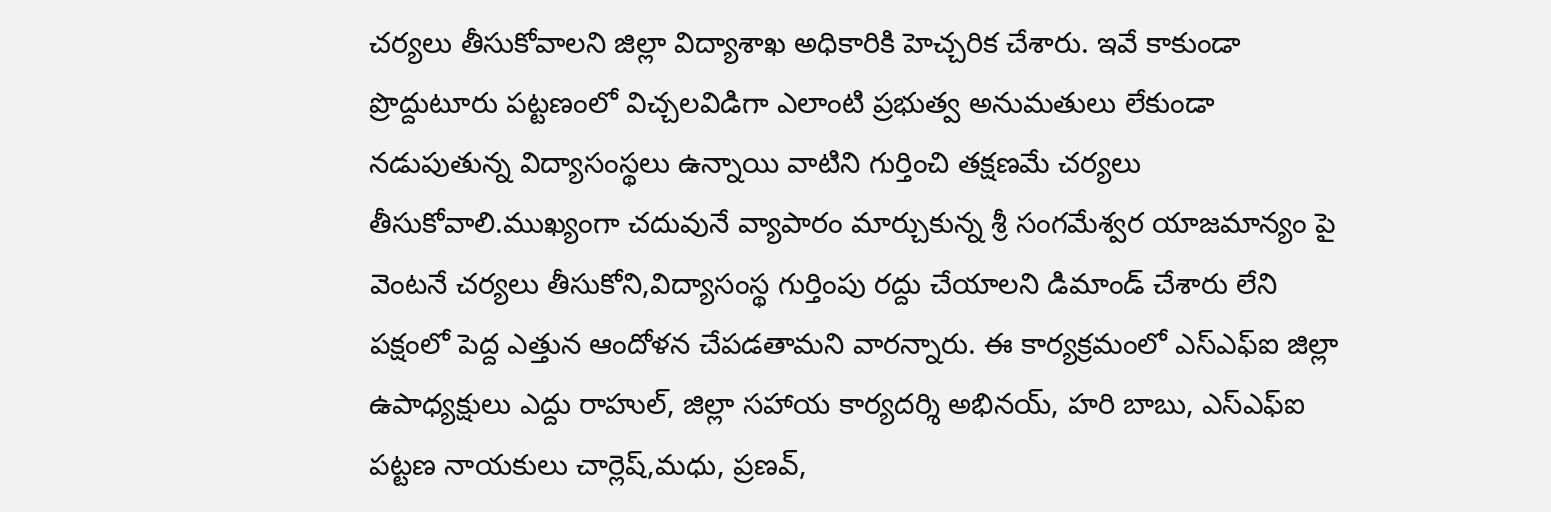చర్యలు తీసుకోవాలని జిల్లా విద్యాశాఖ అధికారికి హెచ్చరిక చేశారు. ఇవే కాకుండా ప్రొద్దుటూరు పట్టణంలో విచ్చలవిడిగా ఎలాంటి ప్రభుత్వ అనుమతులు లేకుండా నడుపుతున్న విద్యాసంస్థలు ఉన్నాయి వాటిని గుర్తించి తక్షణమే చర్యలు తీసుకోవాలి.ముఖ్యంగా చదువునే వ్యాపారం మార్చుకున్న శ్రీ సంగమేశ్వర యాజమాన్యం పై వెంటనే చర్యలు తీసుకోని,విద్యాసంస్థ గుర్తింపు రద్దు చేయాలని డిమాండ్ చేశారు లేని పక్షంలో పెద్ద ఎత్తున ఆందోళన చేపడతామని వారన్నారు. ఈ కార్యక్రమంలో ఎస్ఎఫ్ఐ జిల్లా ఉపాధ్యక్షులు ఎద్దు రాహుల్, జిల్లా సహాయ కార్యదర్శి అభినయ్, హరి బాబు, ఎస్ఎఫ్ఐ పట్టణ నాయకులు చార్లెష్,మధు, ప్రణవ్,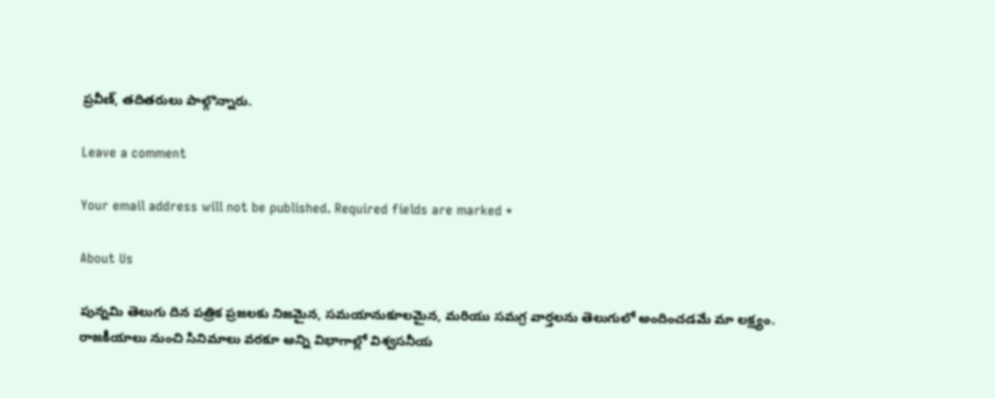ప్రవీణ్, తదితరులు పాల్గొన్నారు.

Leave a comment

Your email address will not be published. Required fields are marked *

About Us

పున్నమి తెలుగు దిన పత్రిక ప్రజలకు నిజమైన, సమయానుకూలమైన, మరియు సమగ్ర వార్తలను తెలుగులో అందించడమే మా లక్ష్యం.
రాజకీయాలు నుంచి సినిమాలు వరకూ అన్ని విభాగాల్లో విశ్వసనీయ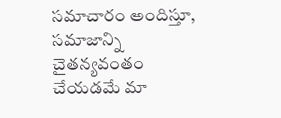సమాచారం అందిస్తూ, సమాజాన్ని చైతన్యవంతం చేయడమే మా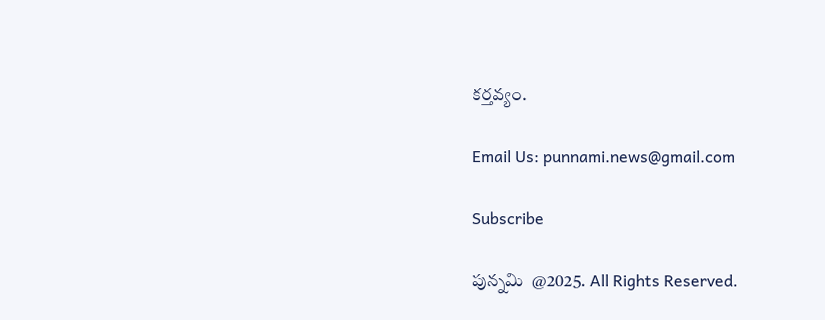కర్తవ్యం.

Email Us: punnami.news@gmail.com

Subscribe

పున్నమి  @2025. All Rights Reserved.